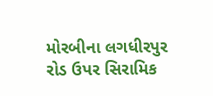મોરબીના લગધીરપુર રોડ ઉપર સિરામિક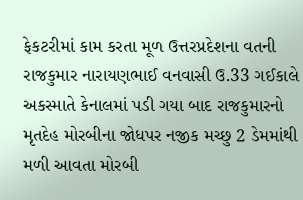ફેકટરીમાં કામ કરતા મૂળ ઉત્તરપ્રદેશના વતની રાજકુમાર નારાયણભાઈ વનવાસી ઉ.33 ગઈકાલે અકસ્માતે કેનાલમાં પડી ગયા બાદ રાજકુમારનો મૃતદેહ મોરબીના જોધપર નજીક મચ્છુ 2 ડેમમાંથી મળી આવતા મોરબી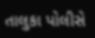તાલુકા પોલીસે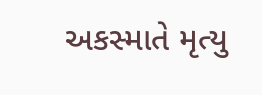અકસ્માતે મૃત્યુ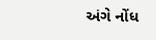અંગે નોંધ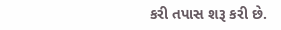કરી તપાસ શરૂ કરી છે.